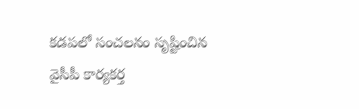కడపలో సంచలనం సృష్టించిన వైసీపీ కార్యకర్త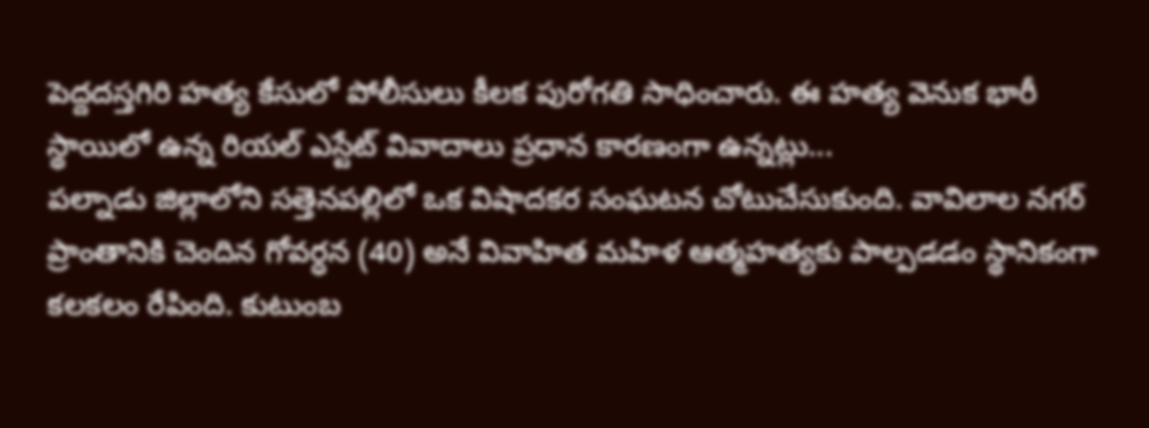పెద్దదస్తగిరి హత్య కేసులో పోలీసులు కీలక పురోగతి సాధించారు. ఈ హత్య వెనుక భారీ స్థాయిలో ఉన్న రియల్ ఎస్టేట్ వివాదాలు ప్రధాన కారణంగా ఉన్నట్లు...
పల్నాడు జిల్లాలోని సత్తెనపల్లిలో ఒక విషాదకర సంఘటన చోటుచేసుకుంది. వావిలాల నగర్ ప్రాంతానికి చెందిన గోవర్ధన (40) అనే వివాహిత మహిళ ఆత్మహత్యకు పాల్పడడం స్థానికంగా కలకలం రేపింది. కుటుంబ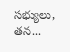సభ్యులు, తన...